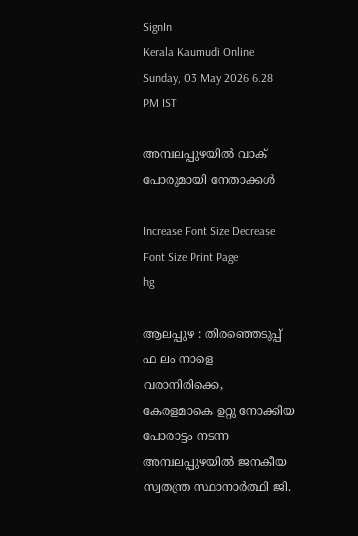SignIn
Kerala Kaumudi Online
Sunday, 03 May 2026 6.28 PM IST

അമ്പലപ്പുഴയിൽ വാക് പോരുമായി നേതാക്കൾ

Increase Font Size Decrease Font Size Print Page
hg

ആലപ്പുഴ : തിരഞ്ഞെടുപ്പ് ഫ ലം നാളെ വരാനിരിക്കെ, കേരളമാകെ ഉറ്റു നോക്കിയ പോരാട്ടം നടന്ന അമ്പലപ്പുഴയിൽ ജനകീയ സ്വതന്ത്ര സ്ഥാനാർത്ഥി ജി.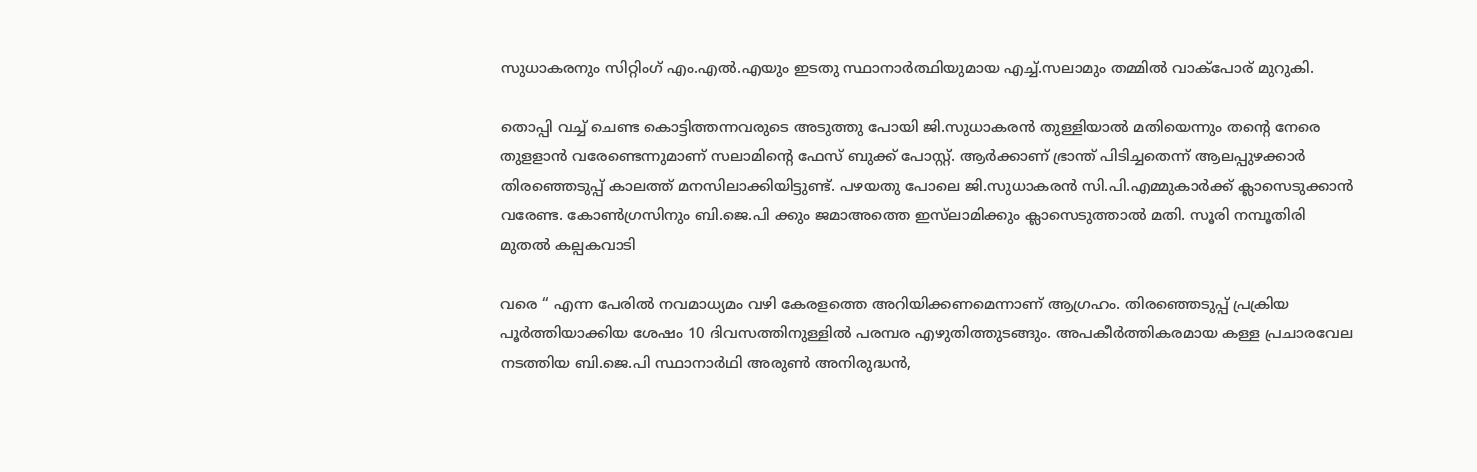സുധാകരനും സിറ്റിംഗ് എം.എൽ.എയും ഇടതു സ്ഥാനാർത്ഥിയുമായ എച്ച്.സലാമും തമ്മിൽ വാക്പോര് മുറുകി.

തൊപ്പി വച്ച് ചെണ്ട കൊട്ടിത്തന്നവരുടെ അടുത്തു പോയി ജി.സുധാകരൻ തുള്ളിയാൽ മതിയെന്നും തന്റെ നേരെ തുളളാൻ വരേണ്ടെന്നുമാണ് സലാമിന്റെ ഫേസ് ബുക്ക് പോസ്റ്റ്. ആർക്കാണ് ഭ്രാന്ത്‌ പിടിച്ചതെന്ന് ആലപ്പുഴക്കാർ തിരഞ്ഞെടുപ്പ് കാലത്ത് മനസിലാക്കിയിട്ടുണ്ട്. പഴയതു പോലെ ജി.സുധാകരൻ സി.പി.എമ്മുകാർക്ക് ക്ലാസെടുക്കാൻ വരേണ്ട. കോൺഗ്രസിനും ബി.ജെ.പി ക്കും ജമാഅത്തെ ഇസ്‌ലാമിക്കും ക്ലാസെടുത്താൽ മതി. സൂരി നമ്പൂതിരി മുതൽ കല്പകവാടി

വരെ “ എന്ന പേരിൽ നവമാധ്യമം വഴി കേരളത്തെ അറിയിക്കണമെന്നാണ് ആഗ്രഹം. തിരഞ്ഞെടുപ്പ് പ്രക്രിയ പൂർത്തിയാക്കിയ ശേഷം 10 ദിവസത്തിനുള്ളിൽ പരമ്പര എഴുതിത്തുടങ്ങും. അപകീർത്തികരമായ കള്ള പ്രചാരവേല നടത്തിയ ബി.ജെ.പി സ്ഥാനാർഥി അരുൺ അനിരുദ്ധൻ,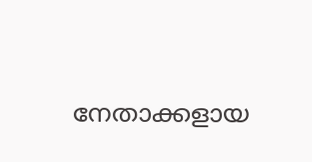നേതാക്കളായ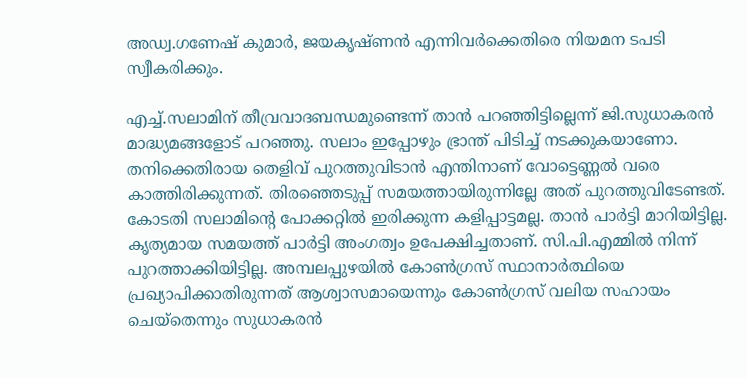അഡ്വ.ഗണേഷ് കുമാർ, ജയകൃഷ്ണൻ എന്നിവർക്കെതിരെ നിയമന ടപടി സ്വീകരിക്കും.

എച്ച്.സലാമിന് തീവ്രവാദബന്ധമുണ്ടെന്ന് താൻ പറഞ്ഞിട്ടില്ലെന്ന് ജി.സുധാകരൻ മാദ്ധ്യമങ്ങളോട് പറഞ്ഞു. സലാം ഇപ്പോഴും ഭ്രാന്ത് പിടിച്ച് നടക്കുകയാണോ. തനിക്കെതിരായ തെളിവ് പുറത്തുവിടാൻ എന്തിനാണ് വോട്ടെണ്ണൽ വരെ കാത്തിരിക്കുന്നത്. തിരഞ്ഞെടുപ്പ് സമയത്തായിരുന്നില്ലേ അത് പുറത്തുവിടേണ്ടത്. കോടതി സലാമിന്റെ പോക്കറ്റിൽ ഇരിക്കുന്ന കളിപ്പാട്ടമല്ല. താൻ പാർട്ടി മാറിയിട്ടില്ല. കൃത്യമായ സമയത്ത് പാർട്ടി അംഗത്വം ഉപേക്ഷിച്ചതാണ്. സി.പി.എമ്മിൽ നിന്ന് പുറത്താക്കിയിട്ടില്ല. അമ്പലപ്പുഴയിൽ കോൺഗ്രസ് സ്ഥാനാർത്ഥിയെ പ്രഖ്യാപിക്കാതിരുന്നത് ആശ്വാസമായെന്നും കോൺഗ്രസ് വലിയ സഹായം ചെയ്തെന്നും സുധാകരൻ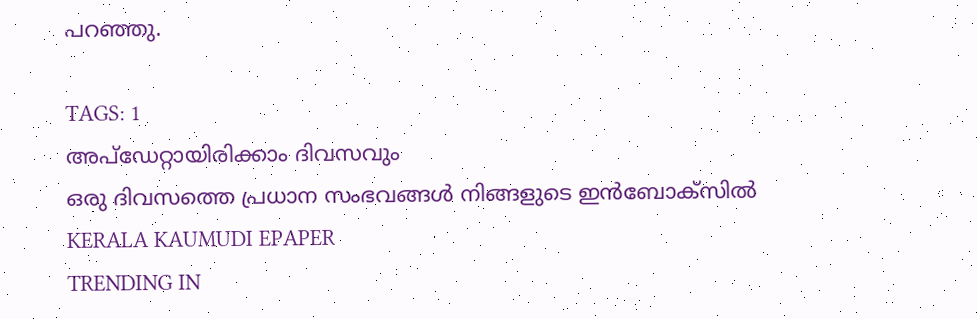പറഞ്ഞു.

TAGS: 1
അപ്ഡേറ്റായിരിക്കാം ദിവസവും
ഒരു ദിവസത്തെ പ്രധാന സംഭവങ്ങൾ നിങ്ങളുടെ ഇൻബോക്സിൽ
KERALA KAUMUDI EPAPER
TRENDING IN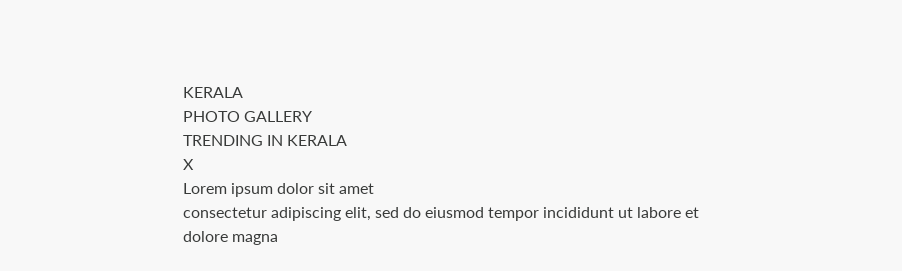KERALA
PHOTO GALLERY
TRENDING IN KERALA
X
Lorem ipsum dolor sit amet
consectetur adipiscing elit, sed do eiusmod tempor incididunt ut labore et dolore magna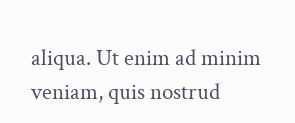aliqua. Ut enim ad minim veniam, quis nostrud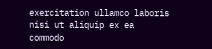exercitation ullamco laboris nisi ut aliquip ex ea commodo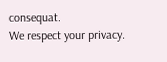consequat.
We respect your privacy.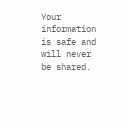Your information is safe and will never be shared.